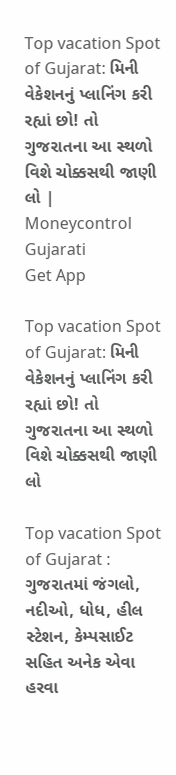Top vacation Spot of Gujarat: મિની વેકેશનનું પ્લાનિંગ કરી રહ્યાં છો! તો ગુજરાતના આ સ્થળો વિશે ચોક્કસથી જાણી લો | Moneycontrol Gujarati
Get App

Top vacation Spot of Gujarat: મિની વેકેશનનું પ્લાનિંગ કરી રહ્યાં છો! તો ગુજરાતના આ સ્થળો વિશે ચોક્કસથી જાણી લો

Top vacation Spot of Gujarat : ગુજરાતમાં જંગલો, નદીઓ, ધોધ, હીલ સ્ટેશન, કેમ્પસાઈટ સહિત અનેક એવા હરવા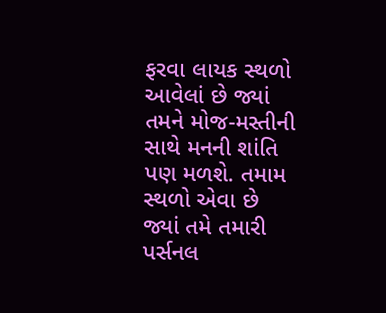ફરવા લાયક સ્થળો આવેલાં છે જ્યાં તમને મોજ-મસ્તીની સાથે મનની શાંતિ પણ મળશે. તમામ સ્થળો એવા છે જ્યાં તમે તમારી પર્સનલ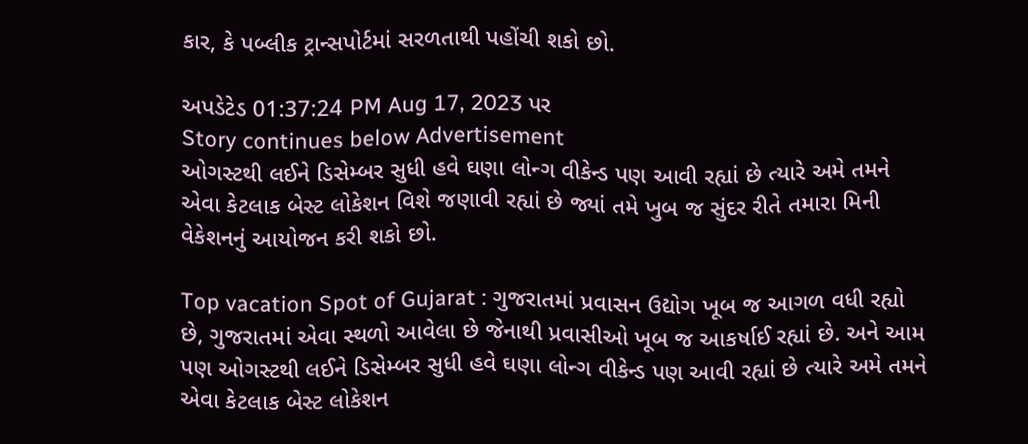કાર, કે પબ્લીક ટ્રાન્સપોર્ટમાં સરળતાથી પહોંચી શકો છો.

અપડેટેડ 01:37:24 PM Aug 17, 2023 પર
Story continues below Advertisement
ઓગસ્ટથી લઈને ડિસેમ્બર સુધી હવે ઘણા લોન્ગ વીકેન્ડ પણ આવી રહ્યાં છે ત્યારે અમે તમને એવા કેટલાક બેસ્ટ લોકેશન વિશે જણાવી રહ્યાં છે જ્યાં તમે ખુબ જ સુંદર રીતે તમારા મિની વેકેશનનું આયોજન કરી શકો છો.

Top vacation Spot of Gujarat : ગુજરાતમાં પ્રવાસન ઉદ્યોગ ખૂબ જ આગળ વધી રહ્યો છે, ગુજરાતમાં એવા સ્થળો આવેલા છે જેનાથી પ્રવાસીઓ ખૂબ જ આકર્ષાઈ રહ્યાં છે. અને આમ પણ ઓગસ્ટથી લઈને ડિસેમ્બર સુધી હવે ઘણા લોન્ગ વીકેન્ડ પણ આવી રહ્યાં છે ત્યારે અમે તમને એવા કેટલાક બેસ્ટ લોકેશન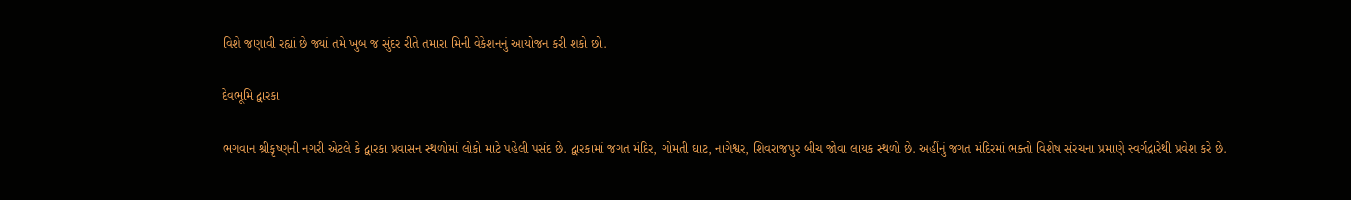વિશે જણાવી રહ્યાં છે જ્યાં તમે ખુબ જ સુંદર રીતે તમારા મિની વેકેશનનું આયોજન કરી શકો છો.

દેવભૂમિ દ્વારકા

ભગવાન શ્રીકૃષ્ણની નગરી એટલે કે દ્વારકા પ્રવાસન સ્થળોમાં લોકો માટે પહેલી પસંદ છે. દ્વારકામાં જગત મંદિર, ગોમતી ઘાટ, નાગેશ્વર, શિવરાજપુર બીચ જોવા લાયક સ્થળો છે. અહીંનું જગત મંદિરમાં ભક્તો વિશેષ સંરચના પ્રમાણે સ્વર્ગદ્રારેથી પ્રવેશ કરે છે.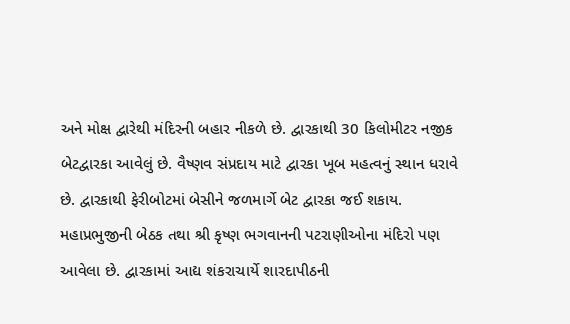અને મોક્ષ દ્વારેથી મંદિરની બહાર નીકળે છે. દ્વારકાથી 30 કિલોમીટર નજીક બેટદ્વારકા આવેલું છે. વૈષ્ણવ સંપ્રદાય માટે દ્વારકા ખૂબ મહત્વનું સ્થાન ધરાવે છે. દ્વારકાથી ફેરીબોટમાં બેસીને જળમાર્ગે બેટ દ્વારકા જઈ શકાય. મહાપ્રભુજીની બેઠક તથા શ્રી કૃષ્ણ ભગવાનની પટરાણીઓના મંદિરો પણ આવેલા છે. દ્વારકામાં આદ્ય શંકરાચાર્યે શારદાપીઠની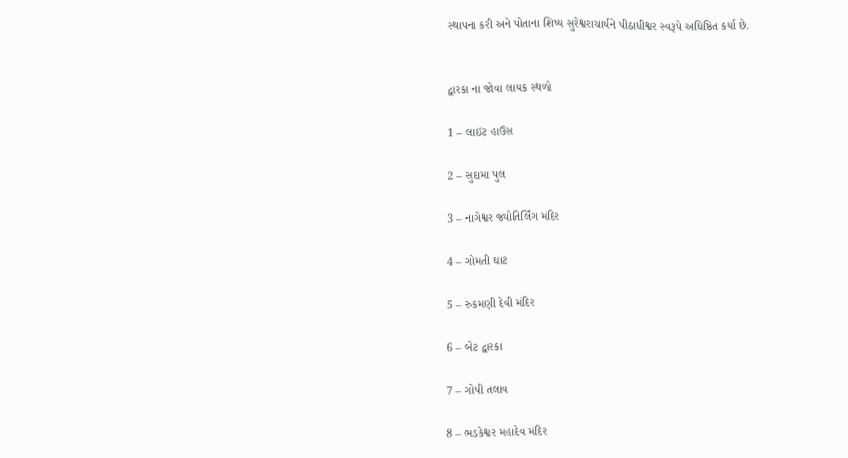સ્થાપના કરી અને પોતાના શિષ્ય સુરેશ્વરાચાર્યને પીઠાધીશ્વર સ્વરૂપે અધિષ્ઠિત કર્યા છે.


દ્વારકા ના જોવા લાયક સ્થળો

1 – લાઇટ હાઉસ

2 – સુદામા પુલ

3 – નાગેશ્વર જ્યોતિર્લિંગ મંદિર

4 – ગોમતી ઘાટ

5 – રુકમણી દેવી મંદિર

6 – બેટ દ્વારકા

7 – ગોપી તલાવ

8 – ભડકેશ્વર મહાદેવ મંદિર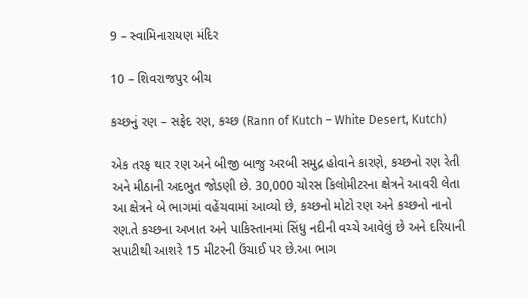9 – સ્વામિનારાયણ મંદિર

10 – શિવરાજપુર બીચ

કચ્છનું રણ – સફેદ રણ, કચ્છ (Rann of Kutch – White Desert, Kutch)

એક તરફ થાર રણ અને બીજી બાજુ અરબી સમુદ્ર હોવાને કારણે, કચ્છનો રણ રેતી અને મીઠાની અદભુત જોડણી છે. 30,000 ચોરસ કિલોમીટરના ક્ષેત્રને આવરી લેતા આ ક્ષેત્રને બે ભાગમાં વહેંચવામાં આવ્યો છે, કચ્છનો મોટો રણ અને કચ્છનો નાનો રણ.તે કચ્છના અખાત અને પાકિસ્તાનમાં સિંધુ નદીની વચ્ચે આવેલું છે અને દરિયાની સપાટીથી આશરે 15 મીટરની ઉંચાઈ પર છે.આ ભાગ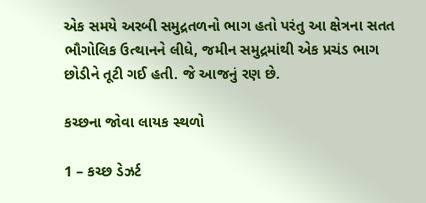એક સમયે અરબી સમુદ્રતળનો ભાગ હતો પરંતુ આ ક્ષેત્રના સતત ભૌગોલિક ઉત્થાનને લીધે, જમીન સમુદ્રમાંથી એક પ્રચંડ ભાગ છોડીને તૂટી ગઈ હતી. જે આજનું રણ છે.

કચ્છના જોવા લાયક સ્થળો

1 – કચ્છ ડેઝર્ટ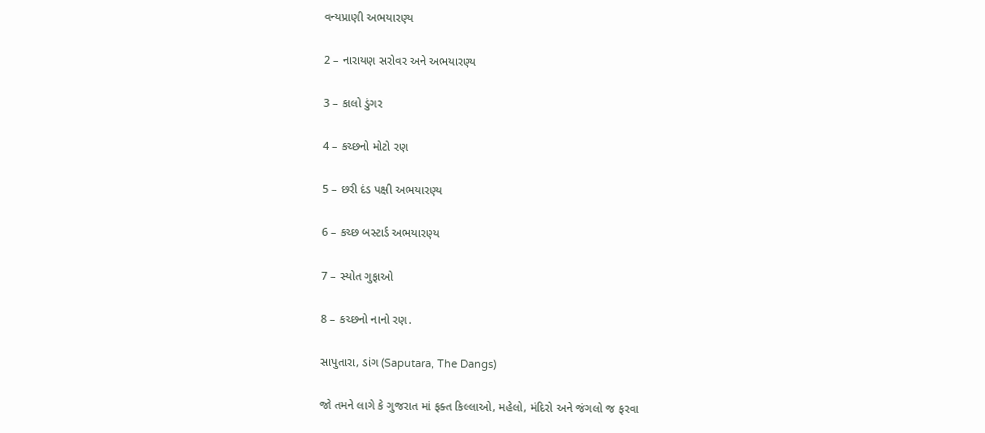વન્યપ્રાણી અભયારણ્ય

2 – નારાયણ સરોવર અને અભયારણ્ય

3 – કાલો ડુંગર

4 – કચ્છનો મોટો રણ

5 – છરી દંડ પક્ષી અભયારણ્ય

6 – કચ્છ બસ્ટાર્ડ અભયારણ્ય

7 – સ્યોત ગુફાઓ

8 – કચ્છનો નાનો રણ.

સાપુતારા, ડાંગ (Saputara, The Dangs)

જો તમને લાગે કે ગુજરાત માં ફક્ત કિલ્લાઓ, મહેલો, મંદિરો અને જંગલો જ ફરવા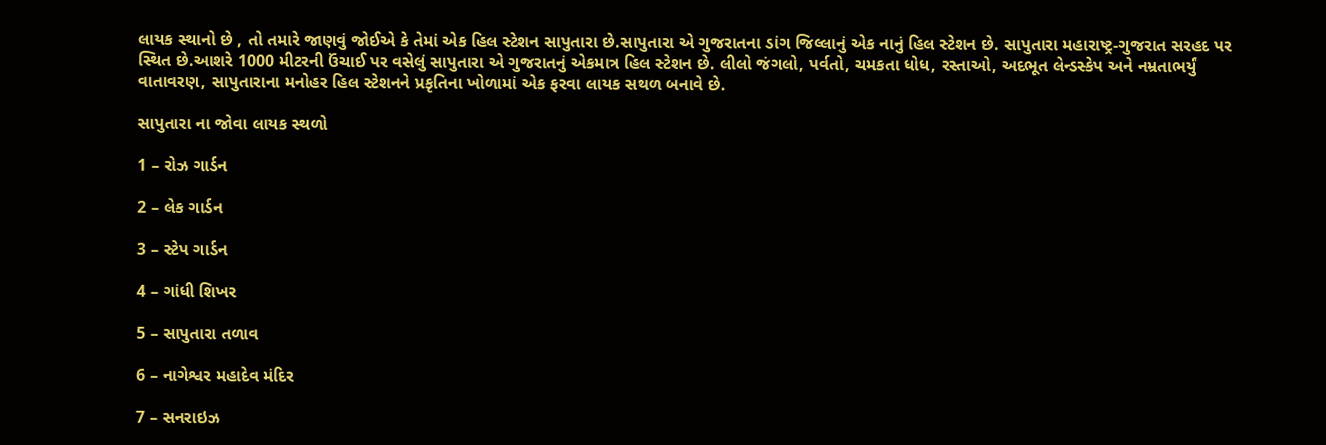લાયક સ્થાનો છે , તો તમારે જાણવું જોઈએ કે તેમાં એક હિલ સ્ટેશન સાપુતારા છે.સાપુતારા એ ગુજરાતના ડાંગ જિલ્લાનું એક નાનું હિલ સ્ટેશન છે. સાપુતારા મહારાષ્ટ્ર-ગુજરાત સરહદ પર સ્થિત છે.આશરે 1000 મીટરની ઉંચાઈ પર વસેલું સાપુતારા એ ગુજરાતનું એકમાત્ર હિલ સ્ટેશન છે. લીલો જંગલો, પર્વતો, ચમકતા ધોધ, રસ્તાઓ, અદભૂત લેન્ડસ્કેપ અને નમ્રતાભર્યું વાતાવરણ, સાપુતારાના મનોહર હિલ સ્ટેશનને પ્રકૃતિના ખોળામાં એક ફરવા લાયક સથળ બનાવે છે.

સાપુતારા ના જોવા લાયક સ્થળો

1 – રોઝ ગાર્ડન

2 – લેક ગાર્ડન

3 – સ્ટેપ ગાર્ડન

4 – ગાંધી શિખર

5 – સાપુતારા તળાવ

6 – નાગેશ્વર મહાદેવ મંદિર

7 – સનરાઇઝ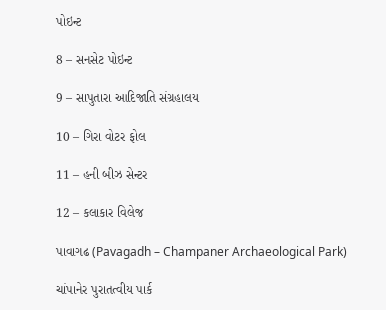પોઇન્ટ

8 – સનસેટ પોઇન્ટ

9 – સાપુતારા આદિજાતિ સંગ્રહાલય

10 – ગિરા વોટર ફોલ

11 – હની બીઝ સેન્ટર

12 – કલાકાર વિલેજ

પાવાગઢ (Pavagadh – Champaner Archaeological Park)

ચાંપાનેર પુરાતત્વીય પાર્ક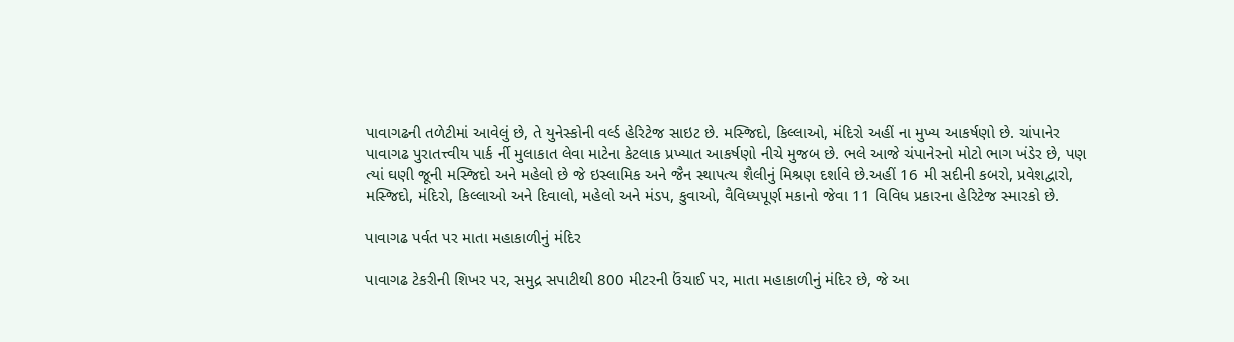પાવાગઢની તળેટીમાં આવેલું છે, તે યુનેસ્કોની વર્લ્ડ હેરિટેજ સાઇટ છે. મસ્જિદો, કિલ્લાઓ, મંદિરો અહીં ના મુખ્ય આકર્ષણો છે. ચાંપાનેર પાવાગઢ પુરાતત્ત્વીય પાર્ક ર્ની મુલાકાત લેવા માટેના કેટલાક પ્રખ્યાત આકર્ષણો નીચે મુજબ છે. ભલે આજે ચંપાનેરનો મોટો ભાગ ખંડેર છે, પણ ત્યાં ઘણી જૂની મસ્જિદો અને મહેલો છે જે ઇસ્લામિક અને જૈન સ્થાપત્ય શૈલીનું મિશ્રણ દર્શાવે છે.અહીં 16 મી સદીની કબરો, પ્રવેશદ્વારો, મસ્જિદો, મંદિરો, કિલ્લાઓ અને દિવાલો, મહેલો અને મંડપ, કુવાઓ, વૈવિધ્યપૂર્ણ મકાનો જેવા 11 વિવિધ પ્રકારના હેરિટેજ સ્મારકો છે.

પાવાગઢ પર્વત પર માતા મહાકાળીનું મંદિર

પાવાગઢ ટેકરીની શિખર પર, સમુદ્ર સપાટીથી 800 મીટરની ઉંચાઈ પર, માતા મહાકાળીનું મંદિર છે, જે આ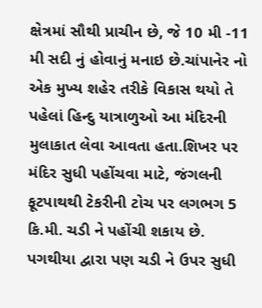ક્ષેત્રમાં સૌથી પ્રાચીન છે, જે 10 મી -11 મી સદી નું હોવાનું મનાઇ છે.ચાંપાનેર નો એક મુખ્ય શહેર તરીકે વિકાસ થયો તે પહેલાં હિન્દુ યાત્રાળુઓ આ મંદિરની મુલાકાત લેવા આવતા હતા.શિખર પર મંદિર સુધી પહોંચવા માટે, જંગલની ફૂટપાથથી ટેકરીની ટોચ પર લગભગ 5 કિ.મી. ચડી ને પહોંચી શકાય છે. પગથીયા દ્વારા પણ ચડી ને ઉપર સુધી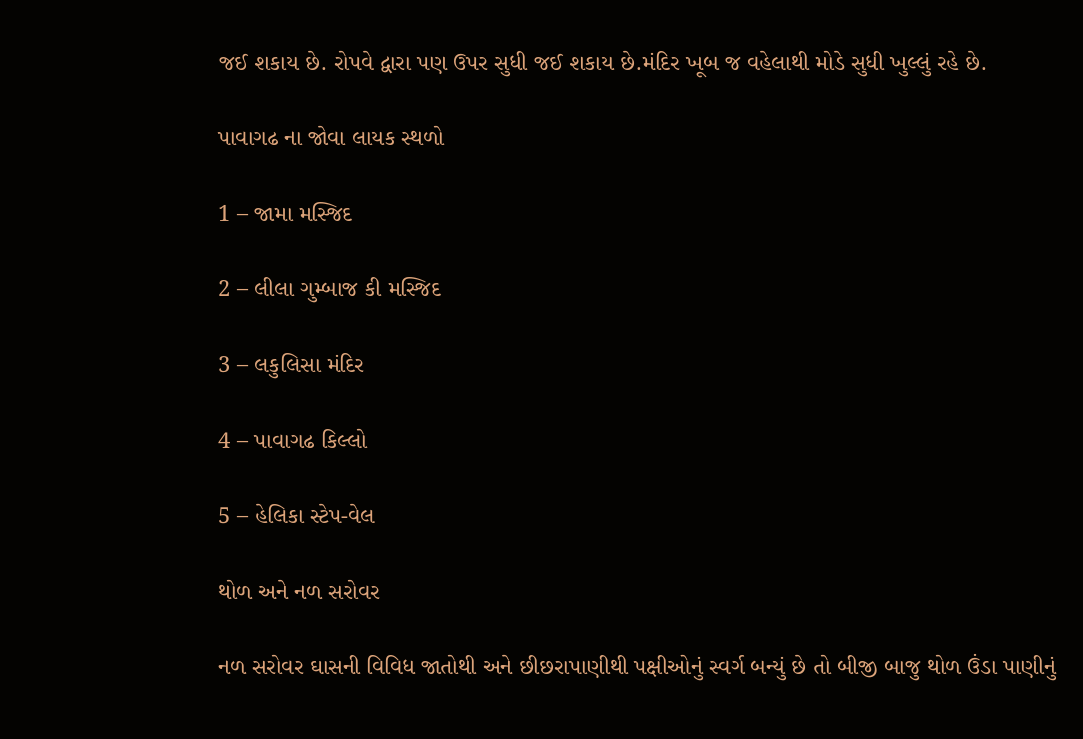જઈ શકાય છે. રોપવે દ્વારા પણ ઉપર સુધી જઈ શકાય છે.મંદિર ખૂબ જ વહેલાથી મોડે સુધી ખુલ્લું રહે છે.

પાવાગઢ ના જોવા લાયક સ્થળો

1 – જામા મસ્જિદ

2 – લીલા ગુમ્બાજ કી મસ્જિદ

3 – લકુલિસા મંદિર

4 – પાવાગઢ કિલ્લો

5 – હેલિકા સ્ટેપ-વેલ

થોળ અને નળ સરોવર

નળ સરોવર ઘાસની વિવિધ જાતોથી અને છીછરાપાણીથી પક્ષીઓનું સ્વર્ગ બન્યું છે તો બીજી બાજુ થોળ ઉંડા પાણીનું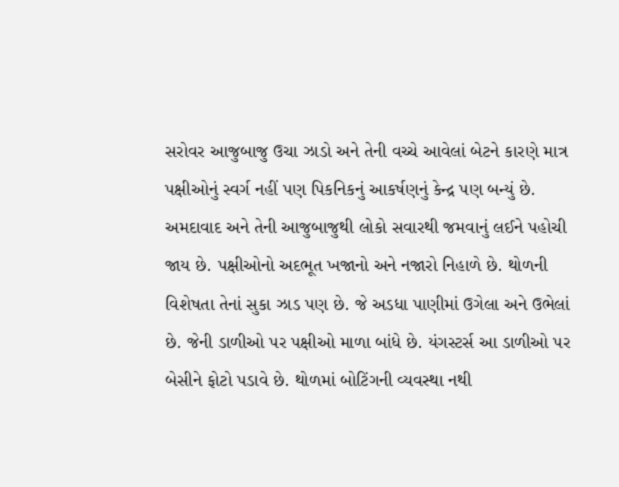સરોવર આજુબાજુ ઉચા ઝાડો અને તેની વચ્ચે આવેલાં બેટને કારણે માત્ર પક્ષીઓનું સ્વર્ગ નહીં પણ પિકનિકનું આકર્ષણનું કેન્દ્ર પણ બન્યું છે. અમદાવાદ અને તેની આજુબાજુથી લોકો સવારથી જમવાનું લઈને પહોચી જાય છે. પક્ષીઓનો અદભૂત ખજાનો અને નજારો નિહાળે છે. થોળની વિશેષતા તેનાં સુકા ઝાડ પણ છે. જે અડધા પાણીમાં ઉગેલા અને ઉભેલાં છે. જેની ડાળીઓ પર પક્ષીઓ માળા બાંધે છે. યંગસ્ટર્સ આ ડાળીઓ પર બેસીને ફોટો પડાવે છે. થોળમાં બોટિંગની વ્યવસ્થા નથી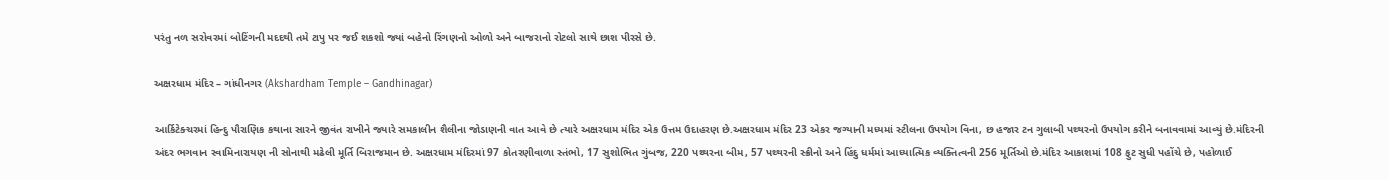પરંતુ નળ સરોવરમાં બોટિંગની મદદથી તમે ટાપુ પર જઈ શકશો જ્યાં બહેનો રિંગણનો ઓળો અને બાજરાનો રોટલો સાથે છાશ પીરસે છે.

અક્ષરધામ મંદિર – ગાંધીનગર (Akshardham Temple – Gandhinagar)

આર્કિટેક્ચરમાં હિન્દુ પૌરાણિક કથાના સારને જીવંત રાખીને જ્યારે સમકાલીન શૈલીના જોડાણની વાત આવે છે ત્યારે અક્ષરધામ મંદિર એક ઉત્તમ ઉદાહરણ છે.અક્ષરધામ મંદિર 23 એકર જગ્યાની મધ્યમાં સ્ટીલના ઉપયોગ વિના, છ હજાર ટન ગુલાબી પથ્થરનો ઉપયોગ કરીને બનાવવામાં આવ્યું છે.મંદિરની અંદર ભગવાન સ્વામિનારાયણ ની સોનાથી મઢેલી મૂર્તિ બિરાજમાન છે. અક્ષરધામ મંદિરમાં 97 કોતરણીવાળા સ્તંભો, 17 સુશોભિત ગુંબજ, 220 પથ્થરના બીમ, 57 પથ્થરની સ્ક્રીનો અને હિંદુ ધર્મમાં આધ્યાત્મિક વ્યક્તિત્વની 256 મૂર્તિઓ છે.મંદિર આકાશમાં 108 ફુટ સુધી પહોંચે છે, પહોળાઈ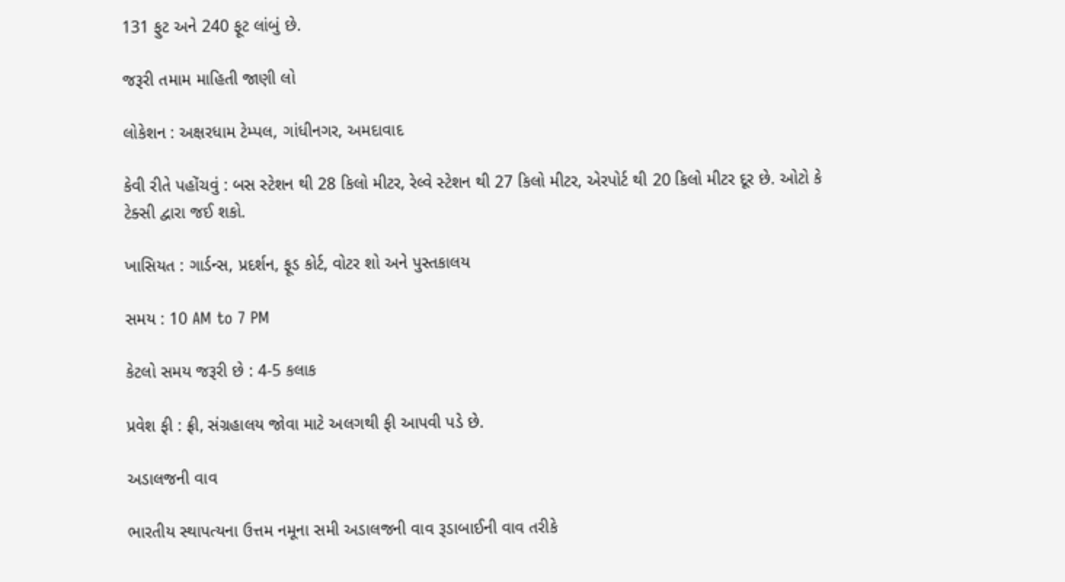131 ફુટ અને 240 ફૂટ લાંબું છે.

જરૂરી તમામ માહિતી જાણી લો

લોકેશન : અક્ષરધામ ટેમ્પલ, ગાંધીનગર, અમદાવાદ

કેવી રીતે પહોંચવું : બસ સ્ટેશન થી 28 કિલો મીટર, રેલ્વે સ્ટેશન થી 27 કિલો મીટર, એરપોર્ટ થી 20 કિલો મીટર દૂર છે. ઓટો કે ટેક્સી દ્વારા જઈ શકો.

ખાસિયત : ગાર્ડન્સ, પ્રદર્શન, ફૂડ કોર્ટ, વોટર શો અને પુસ્તકાલય

સમય : 10 AM to 7 PM

કેટલો સમય જરૂરી છે : 4-5 કલાક

પ્રવેશ ફી : ફ્રી, સંગ્રહાલય જોવા માટે અલગથી ફી આપવી પડે છે.

અડાલજની વાવ

ભારતીય સ્થાપત્યના ઉત્તમ નમૂના સમી અડાલજની વાવ રૂડાબાઈની વાવ તરીકે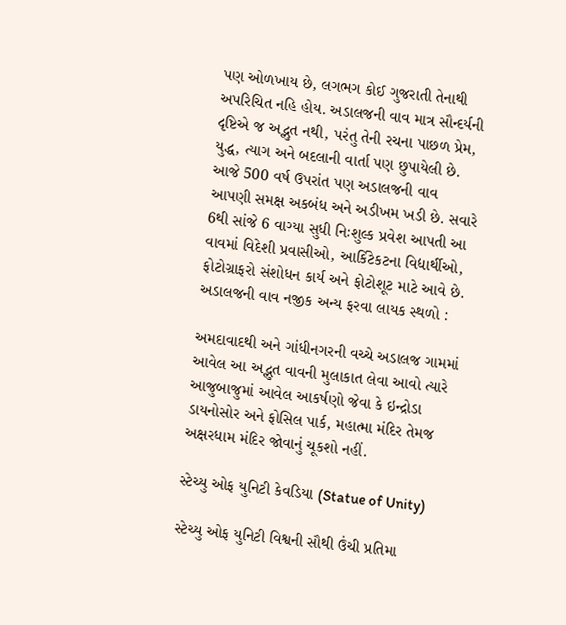પણ ઓળખાય છે, લગભગ કોઈ ગુજરાતી તેનાથી અપરિચિત નહિ હોય. અડાલજની વાવ માત્ર સૌન્દર્યની દૃષ્ટિએ જ અદ્ભુત નથી, પરંતુ તેની રચના પાછળ પ્રેમ, યુદ્ધ, ત્યાગ અને બદલાની વાર્તા પણ છુપાયેલી છે. આજે 500 વર્ષ ઉપરાંત પણ અડાલજની વાવ આપણી સમક્ષ અકબંધ અને અડીખમ ખડી છે. સવારે 6થી સાંજે 6 વાગ્યા સુધી નિઃશુલ્ક પ્રવેશ આપતી આ વાવમાં વિદેશી પ્રવાસીઓ, આર્કિટેકટના વિદ્યાર્થીઓ, ફોટોગ્રાફરો સંશોધન કાર્ય અને ફોટોશૂટ માટે આવે છે. અ‍ડાલજની વાવ નજીક અન્ય ફરવા લાયક સ્થળો :

અમદાવાદથી અને ગાંધીનગરની વચ્ચે અડાલજ ગામમાં આવેલ આ અદ્ભુત વાવની મુલાકાત લેવા આવો ત્યારે આજુબાજુમાં આવેલ આકર્ષણો જેવા કે ઇન્દ્રોડા ડાયનોસોર અને ફોસિલ પાર્ક, મહાત્મા મંદિર તેમજ અક્ષરધામ મંદિર જોવાનું ચૂકશો નહીં.

સ્ટેચ્યુ ઓફ યુનિટી કેવડિયા (Statue of Unity)

સ્ટેચ્યુ ઓફ યુનિટી વિશ્વની સૌથી ઉંચી પ્રતિમા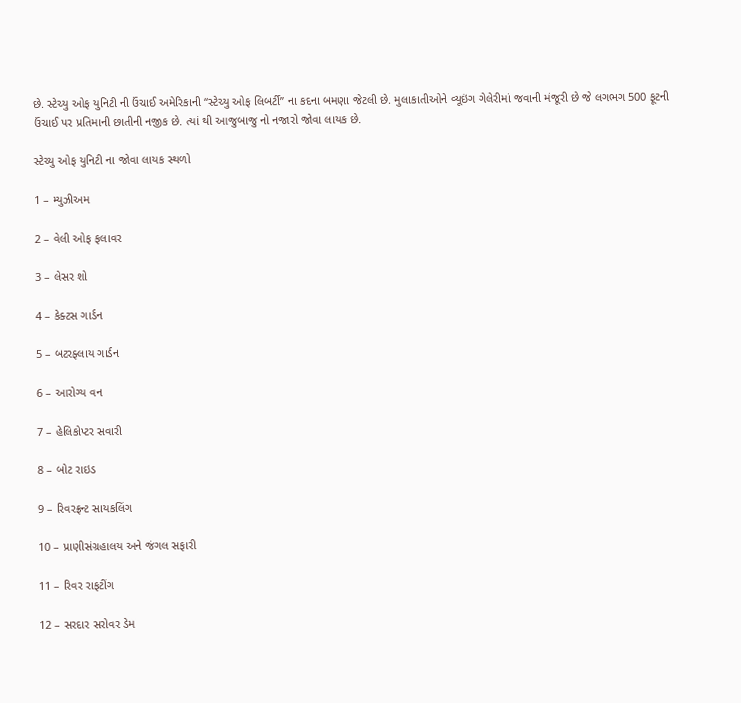છે. સ્ટેચ્યુ ઓફ યુનિટી ની ઉંચાઈ અમેરિકાની “સ્ટેચ્યુ ઓફ લિબર્ટી” ના કદના બમણા જેટલી છે. મુલાકાતીઓને વ્યૂઇંગ ગેલેરીમાં જવાની મંજૂરી છે જે લગભગ 500 ફૂટની ઉંચાઈ પર પ્રતિમાની છાતીની નજીક છે. ત્યાં થી આજુબાજુ નો નજારો જોવા લાયક છે.

સ્ટેચ્યુ ઓફ યુનિટી ના જોવા લાયક સ્થળો

1 – મ્યુઝીઅમ

2 – વેલી ઓફ ફલાવર

3 – લેસર શો

4 – કેક્ટસ ગાર્ડન

5 – બટરફ્લાય ગાર્ડન

6 – આરોગ્ય વન

7 – હેલિકોપ્ટર સવારી

8 – બોટ રાઇડ

9 – રિવરફ્રન્ટ સાયકલિંગ

10 – પ્રાણીસંગ્રહાલય અને જંગલ સફારી

11 – રિવર રાફટીંગ

12 – સરદાર સરોવર ડેમ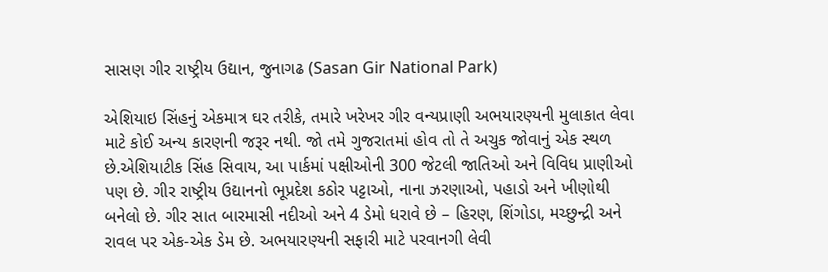સાસણ ગીર રાષ્ટ્રીય ઉદ્યાન, જુનાગઢ (Sasan Gir National Park)

એશિયાઇ સિંહનું એકમાત્ર ઘર તરીકે, તમારે ખરેખર ગીર વન્યપ્રાણી અભયારણ્યની મુલાકાત લેવા માટે કોઈ અન્ય કારણની જરૂર નથી. જો તમે ગુજરાતમાં હોવ તો તે અચુક જોવાનું એક સ્થળ છે.એશિયાટીક સિંહ સિવાય, આ પાર્કમાં પક્ષીઓની 300 જેટલી જાતિઓ અને વિવિધ પ્રાણીઓ પણ છે. ગીર રાષ્ટ્રીય ઉદ્યાનનો ભૂપ્રદેશ કઠોર પટ્ટાઓ, નાના ઝરણાઓ, પહાડો અને ખીણોથી બનેલો છે. ગીર સાત બારમાસી નદીઓ અને 4 ડેમો ધરાવે છે – હિરણ, શિંગોડા, મચ્છુન્દ્રી અને રાવલ પર એક-એક ડેમ છે. અભયારણ્યની સફારી માટે પરવાનગી લેવી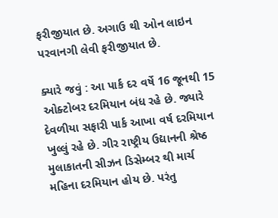ફરીજીયાત છે. અગાઉ થી ઓન લાઇન પરવાનગી લેવી ફરીજીયાત છે.

ક્યારે જવું : આ પાર્ક દર વર્ષે 16 જૂનથી 15 ઓક્ટોબર દરમિયાન બંધ રહે છે. જ્યારે દેવળીયા સફારી પાર્ક આખા વર્ષ દરમિયાન ખુલ્લું રહે છે. ગીર રાષ્ટ્રીય ઉદ્યાનની શ્રેષ્ઠ મુલાકાતની સીઝન ડિસેમ્બર થી માર્ચ મહિના દરમિયાન હોય છે. પરંતુ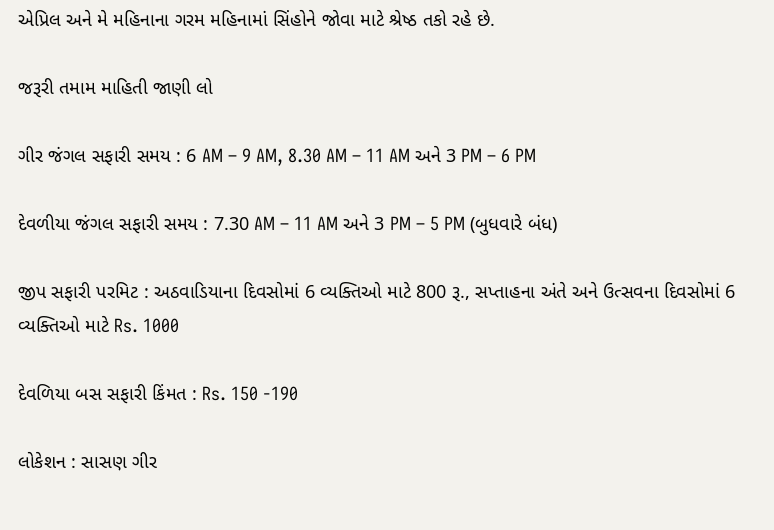એપ્રિલ અને મે મહિનાના ગરમ મહિનામાં સિંહોને જોવા માટે શ્રેષ્ઠ તકો રહે છે.

જરૂરી તમામ માહિતી જાણી લો

ગીર જંગલ સફારી સમય : 6 AM – 9 AM, 8.30 AM – 11 AM અને 3 PM – 6 PM

દેવળીયા જંગલ સફારી સમય : 7.30 AM – 11 AM અને 3 PM – 5 PM (બુધવારે બંધ)

જીપ સફારી પરમિટ : અઠવાડિયાના દિવસોમાં 6 વ્યક્તિઓ માટે 800 રૂ., સપ્તાહના અંતે અને ઉત્સવના દિવસોમાં 6 વ્યક્તિઓ માટે Rs. 1000

દેવળિયા બસ સફારી કિંમત : Rs. 150 -190

લોકેશન : સાસણ ગીર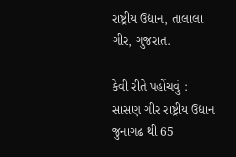રાષ્ટ્રીય ઉદ્યાન, તાલાલા ગીર, ગુજરાત.

કેવી રીતે પહોંચવું : સાસણ ગીર રાષ્ટ્રીય ઉદ્યાન જુનાગઢ થી 65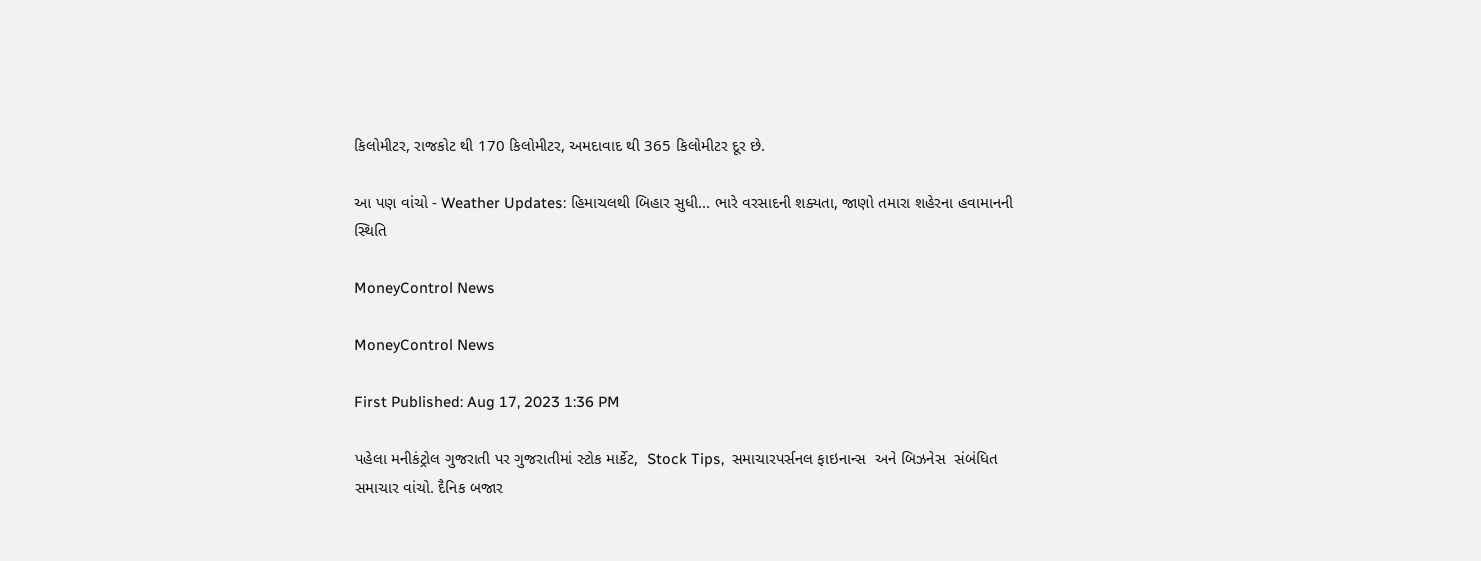કિલોમીટર, રાજકોટ થી 170 કિલોમીટર, અમદાવાદ થી 365 કિલોમીટર દૂર છે.

આ પણ વાંચો - Weather Updates: હિમાચલથી બિહાર સુધી... ભારે વરસાદની શક્યતા, જાણો તમારા શહેરના હવામાનની સ્થિતિ

MoneyControl News

MoneyControl News

First Published: Aug 17, 2023 1:36 PM

પહેલા મનીકંટ્રોલ ગુજરાતી પર ગુજરાતીમાં સ્ટોક માર્કેટ,  Stock Tips,  સમાચારપર્સનલ ફાઇનાન્સ  અને બિઝનેસ  સંબંધિત સમાચાર વાંચો. દૈનિક બજાર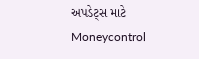અપડેટ્સ માટે Moneycontrol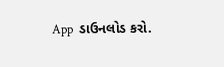App  ડાઉનલોડ કરો.